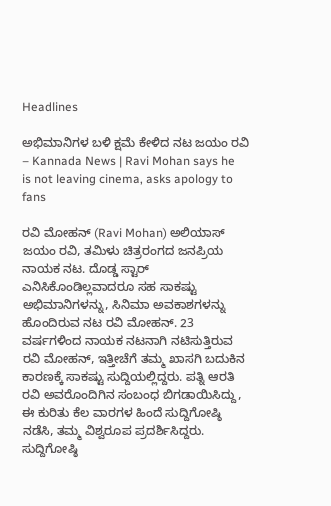Headlines

ಅಭಿಮಾನಿಗಳ ಬಳಿ ಕ್ಷಮೆ ಕೇಳಿದ ನಟ ಜಯಂ ರವಿ – Kannada News | Ravi Mohan says he is not leaving cinema, asks apology to fans

ರವಿ ಮೋಹನ್ (Ravi Mohan) ಅಲಿಯಾಸ್ ಜಯಂ ರವಿ, ತಮಿಳು ಚಿತ್ರರಂಗದ ಜನಪ್ರಿಯ ನಾಯಕ ನಟ. ದೊಡ್ಡ ಸ್ಟಾರ್ ಎನಿಸಿಕೊಂಡಿಲ್ಲವಾದರೂ ಸಹ ಸಾಕಷ್ಟು ಅಭಿಮಾನಿಗಳನ್ನು, ಸಿನಿಮಾ ಅವಕಾಶಗಳನ್ನು ಹೊಂದಿರುವ ನಟ ರವಿ ಮೋಹನ್. 23 ವರ್ಷಗಳಿಂದ ನಾಯಕ ನಟನಾಗಿ ನಟಿಸುತ್ತಿರುವ ರವಿ ಮೋಹನ್, ಇತ್ತೀಚೆಗೆ ತಮ್ಮ ಖಾಸಗಿ ಬದುಕಿನ ಕಾರಣಕ್ಕೆ ಸಾಕಷ್ಟು ಸುದ್ದಿಯಲ್ಲಿದ್ದರು. ಪತ್ನಿ ಆರತಿ ರವಿ ಅವರೊಂದಿಗಿನ ಸಂಬಂಧ ಬಿಗಡಾಯಿಸಿದ್ದು, ಈ ಕುರಿತು ಕೆಲ ವಾರಗಳ ಹಿಂದೆ ಸುದ್ದಿಗೋಷ್ಠಿ ನಡೆಸಿ, ತಮ್ಮ ವಿಶ್ವರೂಪ ಪ್ರದರ್ಶಿಸಿದ್ದರು. ಸುದ್ದಿಗೋಷ್ಠಿ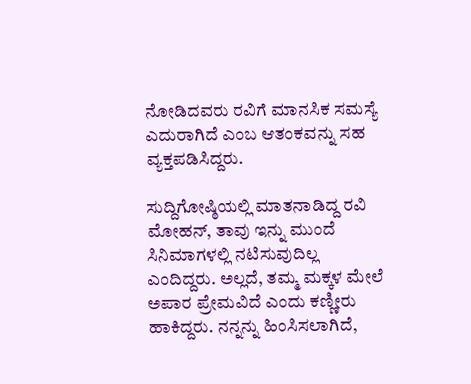ನೋಡಿದವರು ರವಿಗೆ ಮಾನಸಿಕ ಸಮಸ್ಯೆ ಎದುರಾಗಿದೆ ಎಂಬ ಆತಂಕವನ್ನು ಸಹ ವ್ಯಕ್ತಪಡಿಸಿದ್ದರು.

ಸುದ್ದಿಗೋಷ್ಠಿಯಲ್ಲಿ ಮಾತನಾಡಿದ್ದ ರವಿ ಮೋಹನ್, ತಾವು ಇನ್ನು ಮುಂದೆ ಸಿನಿಮಾಗಳಲ್ಲಿ ನಟಿಸುವುದಿಲ್ಲ ಎಂದಿದ್ದರು. ಅಲ್ಲದೆ, ತಮ್ಮ ಮಕ್ಕಳ ಮೇಲೆ ಅಪಾರ ಪ್ರೇಮವಿದೆ ಎಂದು ಕಣ್ಣೀರು ಹಾಕಿದ್ದರು. ನನ್ನನ್ನು ಹಿಂಸಿಸಲಾಗಿದೆ,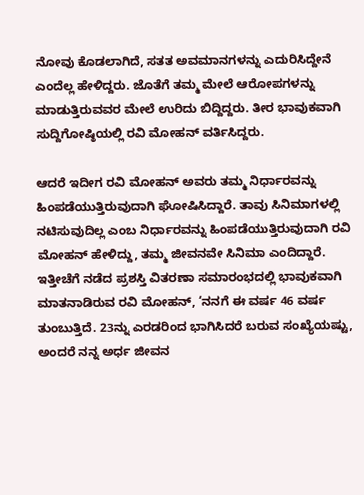ನೋವು ಕೊಡಲಾಗಿದೆ, ಸತತ ಅವಮಾನಗಳನ್ನು ಎದುರಿಸಿದ್ದೇನೆ ಎಂದೆಲ್ಲ ಹೇಳಿದ್ದರು. ಜೊತೆಗೆ ತಮ್ಮ ಮೇಲೆ ಆರೋಪಗಳನ್ನು ಮಾಡುತ್ತಿರುವವರ ಮೇಲೆ ಉರಿದು ಬಿದ್ದಿದ್ದರು. ತೀರ ಭಾವುಕವಾಗಿ ಸುದ್ದಿಗೋಷ್ಠಿಯಲ್ಲಿ ರವಿ ಮೋಹನ್ ವರ್ತಿಸಿದ್ದರು.

ಆದರೆ ಇದೀಗ ರವಿ ಮೋಹನ್ ಅವರು ತಮ್ಮ ನಿರ್ಧಾರವನ್ನು ಹಿಂಪಡೆಯುತ್ತಿರುವುದಾಗಿ ಘೋಷಿಸಿದ್ದಾರೆ. ತಾವು ಸಿನಿಮಾಗಳಲ್ಲಿ ನಟಿಸುವುದಿಲ್ಲ ಎಂಬ ನಿರ್ಧಾರವನ್ನು ಹಿಂಪಡೆಯುತ್ತಿರುವುದಾಗಿ ರವಿ ಮೋಹನ್ ಹೇಳಿದ್ದು, ತಮ್ಮ ಜೀವನವೇ ಸಿನಿಮಾ ಎಂದಿದ್ದಾರೆ. ಇತ್ತೀಚೆಗೆ ನಡೆದ ಪ್ರಶಸ್ತಿ ವಿತರಣಾ ಸಮಾರಂಭದಲ್ಲಿ ಭಾವುಕವಾಗಿ ಮಾತನಾಡಿರುವ ರವಿ ಮೋಹನ್, ‘ನನಗೆ ಈ ವರ್ಷ 46 ವರ್ಷ ತುಂಬುತ್ತಿದೆ. 23ನ್ನು ಎರಡರಿಂದ ಭಾಗಿಸಿದರೆ ಬರುವ ಸಂಖ್ಯೆಯಷ್ಟು, ಅಂದರೆ ನನ್ನ ಅರ್ಧ ಜೀವನ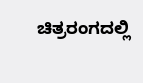ಚಿತ್ರರಂಗದಲ್ಲಿ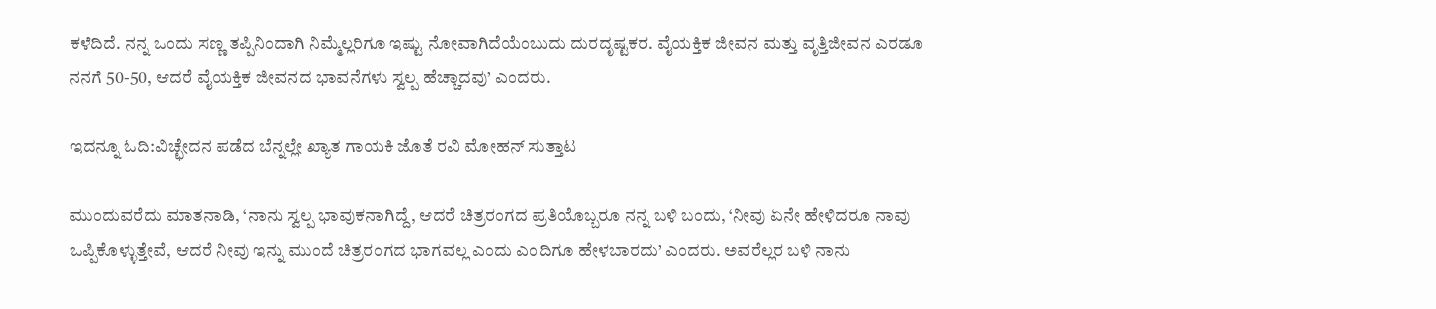ಕಳೆದಿದೆ. ನನ್ನ ಒಂದು ಸಣ್ಣ ತಪ್ಪಿನಿಂದಾಗಿ ನಿಮ್ಮೆಲ್ಲರಿಗೂ ಇಷ್ಟು ನೋವಾಗಿದೆಯೆಂಬುದು ದುರದೃಷ್ಟಕರ. ವೈಯಕ್ತಿಕ ಜೀವನ ಮತ್ತು ವೃತ್ತಿಜೀವನ ಎರಡೂ ನನಗೆ 50-50, ಆದರೆ ವೈಯಕ್ತಿಕ ಜೀವನದ ಭಾವನೆಗಳು ಸ್ವಲ್ಪ ಹೆಚ್ಚಾದವು’ ಎಂದರು.

ಇದನ್ನೂ ಓದಿ:ವಿಚ್ಛೇದನ ಪಡೆದ ಬೆನ್ನಲ್ಲೇ ಖ್ಯಾತ ಗಾಯಕಿ ಜೊತೆ ರವಿ ಮೋಹನ್ ಸುತ್ತಾಟ

ಮುಂದುವರೆದು ಮಾತನಾಡಿ, ‘ನಾನು ಸ್ವಲ್ಪ ಭಾವುಕನಾಗಿದ್ದೆ, ಆದರೆ ಚಿತ್ರರಂಗದ ಪ್ರತಿಯೊಬ್ಬರೂ ನನ್ನ ಬಳಿ ಬಂದು, ‘ನೀವು ಏನೇ ಹೇಳಿದರೂ ನಾವು ಒಪ್ಪಿಕೊಳ್ಳುತ್ತೇವೆ, ಆದರೆ ನೀವು ಇನ್ನು ಮುಂದೆ ಚಿತ್ರರಂಗದ ಭಾಗವಲ್ಲ ಎಂದು ಎಂದಿಗೂ ಹೇಳಬಾರದು’ ಎಂದರು. ಅವರೆಲ್ಲರ ಬಳಿ ನಾನು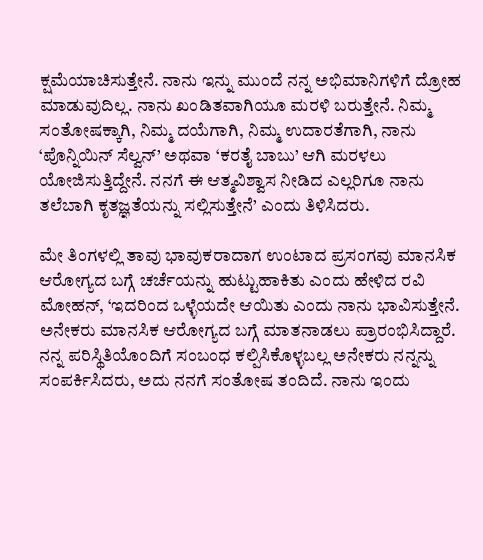ಕ್ಷಮೆಯಾಚಿಸುತ್ತೇನೆ. ನಾನು ಇನ್ನು ಮುಂದೆ ನನ್ನ ಅಭಿಮಾನಿಗಳಿಗೆ ದ್ರೋಹ ಮಾಡುವುದಿಲ್ಲ. ನಾನು ಖಂಡಿತವಾಗಿಯೂ ಮರಳಿ ಬರುತ್ತೇನೆ. ನಿಮ್ಮ ಸಂತೋಷಕ್ಕಾಗಿ, ನಿಮ್ಮ ದಯೆಗಾಗಿ, ನಿಮ್ಮ ಉದಾರತೆಗಾಗಿ, ನಾನು ‘ಪೊನ್ನಿಯಿನ್ ಸೆಲ್ವನ್’ ಅಥವಾ ‘ಕರತೈ ಬಾಬು’ ಆಗಿ ಮರಳಲು ಯೋಜಿಸುತ್ತಿದ್ದೇನೆ. ನನಗೆ ಈ ಆತ್ಮವಿಶ್ವಾಸ ನೀಡಿದ ಎಲ್ಲರಿಗೂ ನಾನು ತಲೆಬಾಗಿ ಕೃತಜ್ಞತೆಯನ್ನು ಸಲ್ಲಿಸುತ್ತೇನೆ’ ಎಂದು ತಿಳಿಸಿದರು.

ಮೇ ತಿಂಗಳಲ್ಲಿ ತಾವು ಭಾವುಕರಾದಾಗ ಉಂಟಾದ ಪ್ರಸಂಗವು ಮಾನಸಿಕ ಆರೋಗ್ಯದ ಬಗ್ಗೆ ಚರ್ಚೆಯನ್ನು ಹುಟ್ಟುಹಾಕಿತು ಎಂದು ಹೇಳಿದ ರವಿ ಮೋಹನ್, ‘ಇದರಿಂದ ಒಳ್ಳೆಯದೇ ಆಯಿತು ಎಂದು ನಾನು ಭಾವಿಸುತ್ತೇನೆ. ಅನೇಕರು ಮಾನಸಿಕ ಆರೋಗ್ಯದ ಬಗ್ಗೆ ಮಾತನಾಡಲು ಪ್ರಾರಂಭಿಸಿದ್ದಾರೆ. ನನ್ನ ಪರಿಸ್ಥಿತಿಯೊಂದಿಗೆ ಸಂಬಂಧ ಕಲ್ಪಿಸಿಕೊಳ್ಳಬಲ್ಲ ಅನೇಕರು ನನ್ನನ್ನು ಸಂಪರ್ಕಿಸಿದರು, ಅದು ನನಗೆ ಸಂತೋಷ ತಂದಿದೆ. ನಾನು ಇಂದು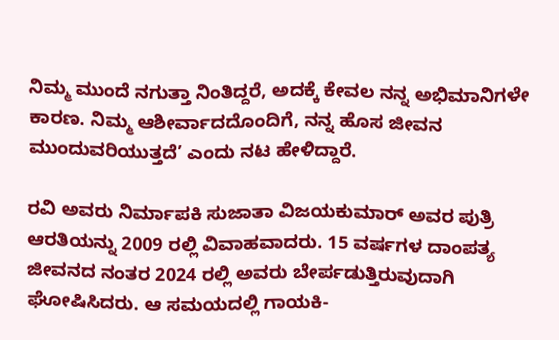ನಿಮ್ಮ ಮುಂದೆ ನಗುತ್ತಾ ನಿಂತಿದ್ದರೆ, ಅದಕ್ಕೆ ಕೇವಲ ನನ್ನ ಅಭಿಮಾನಿಗಳೇ ಕಾರಣ. ನಿಮ್ಮ ಆಶೀರ್ವಾದದೊಂದಿಗೆ, ನನ್ನ ಹೊಸ ಜೀವನ ಮುಂದುವರಿಯುತ್ತದೆ’ ಎಂದು ನಟ ಹೇಳಿದ್ದಾರೆ.

ರವಿ ಅವರು ನಿರ್ಮಾಪಕಿ ಸುಜಾತಾ ವಿಜಯಕುಮಾರ್ ಅವರ ಪುತ್ರಿ ಆರತಿಯನ್ನು 2009 ರಲ್ಲಿ ವಿವಾಹವಾದರು. 15 ವರ್ಷಗಳ ದಾಂಪತ್ಯ ಜೀವನದ ನಂತರ 2024 ರಲ್ಲಿ ಅವರು ಬೇರ್ಪಡುತ್ತಿರುವುದಾಗಿ ಘೋಷಿಸಿದರು. ಆ ಸಮಯದಲ್ಲಿ ಗಾಯಕಿ-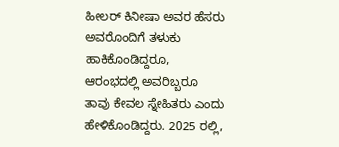ಹೀಲರ್ ಕಿನೀಷಾ ಅವರ ಹೆಸರು ಅವರೊಂದಿಗೆ ತಳುಕು ಹಾಕಿಕೊಂಡಿದ್ದರೂ, ಆರಂಭದಲ್ಲಿ ಅವರಿಬ್ಬರೂ ತಾವು ಕೇವಲ ಸ್ನೇಹಿತರು ಎಂದು ಹೇಳಿಕೊಂಡಿದ್ದರು. 2025 ರಲ್ಲಿ,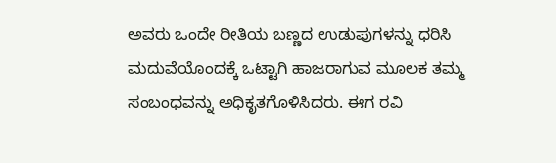ಅವರು ಒಂದೇ ರೀತಿಯ ಬಣ್ಣದ ಉಡುಪುಗಳನ್ನು ಧರಿಸಿ ಮದುವೆಯೊಂದಕ್ಕೆ ಒಟ್ಟಾಗಿ ಹಾಜರಾಗುವ ಮೂಲಕ ತಮ್ಮ ಸಂಬಂಧವನ್ನು ಅಧಿಕೃತಗೊಳಿಸಿದರು. ಈಗ ರವಿ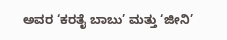ಅವರ ‘ಕರತೈ ಬಾಬು’ ಮತ್ತು ‘ಜೀನಿ’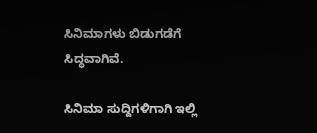ಸಿನಿಮಾಗಳು ಬಿಡುಗಡೆಗೆ ಸಿದ್ಧವಾಗಿವೆ.

ಸಿನಿಮಾ ಸುದ್ದಿಗಳಿಗಾಗಿ ಇಲ್ಲಿ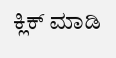ಕ್ಲಿಕ್ ಮಾಡಿ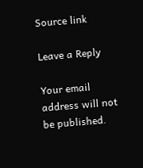Source link

Leave a Reply

Your email address will not be published.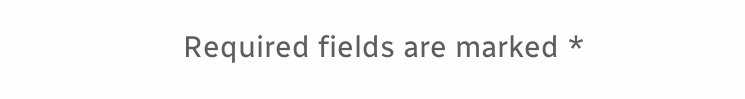Required fields are marked *